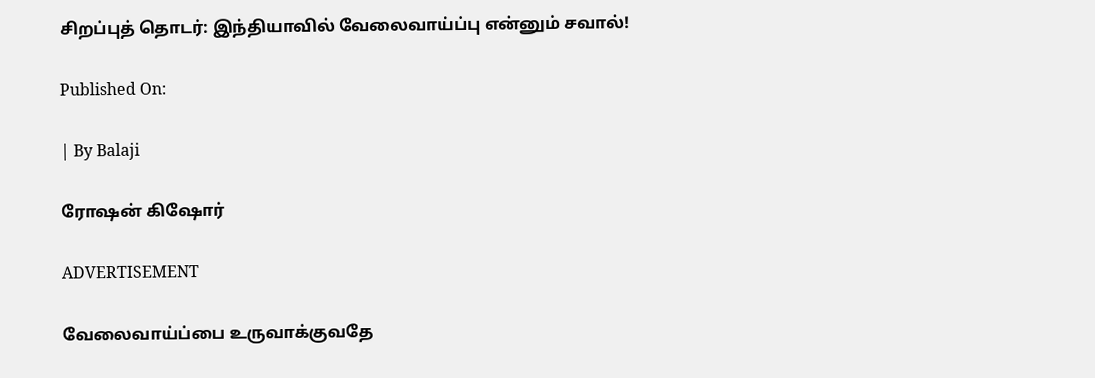சிறப்புத் தொடர்: இந்தியாவில் வேலைவாய்ப்பு என்னும் சவால்!

Published On:

| By Balaji

ரோஷன் கிஷோர்

ADVERTISEMENT

வேலைவாய்ப்பை உருவாக்குவதே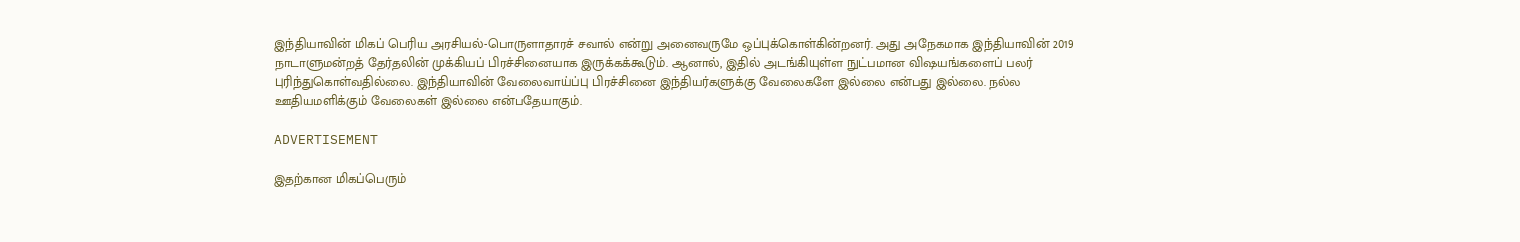இந்தியாவின் மிகப் பெரிய அரசியல்-பொருளாதாரச் சவால் என்று அனைவருமே ஒப்புக்கொள்கின்றனர். அது அநேகமாக இந்தியாவின் 2019 நாடாளுமன்றத் தேர்தலின் முக்கியப் பிரச்சினையாக இருக்கக்கூடும். ஆனால், இதில் அடங்கியுள்ள நுட்பமான விஷயங்களைப் பலர் புரிந்துகொள்வதில்லை. இந்தியாவின் வேலைவாய்ப்பு பிரச்சினை இந்தியர்களுக்கு வேலைகளே இல்லை என்பது இல்லை. நல்ல ஊதியமளிக்கும் வேலைகள் இல்லை என்பதேயாகும்.

ADVERTISEMENT

இதற்கான மிகப்பெரும்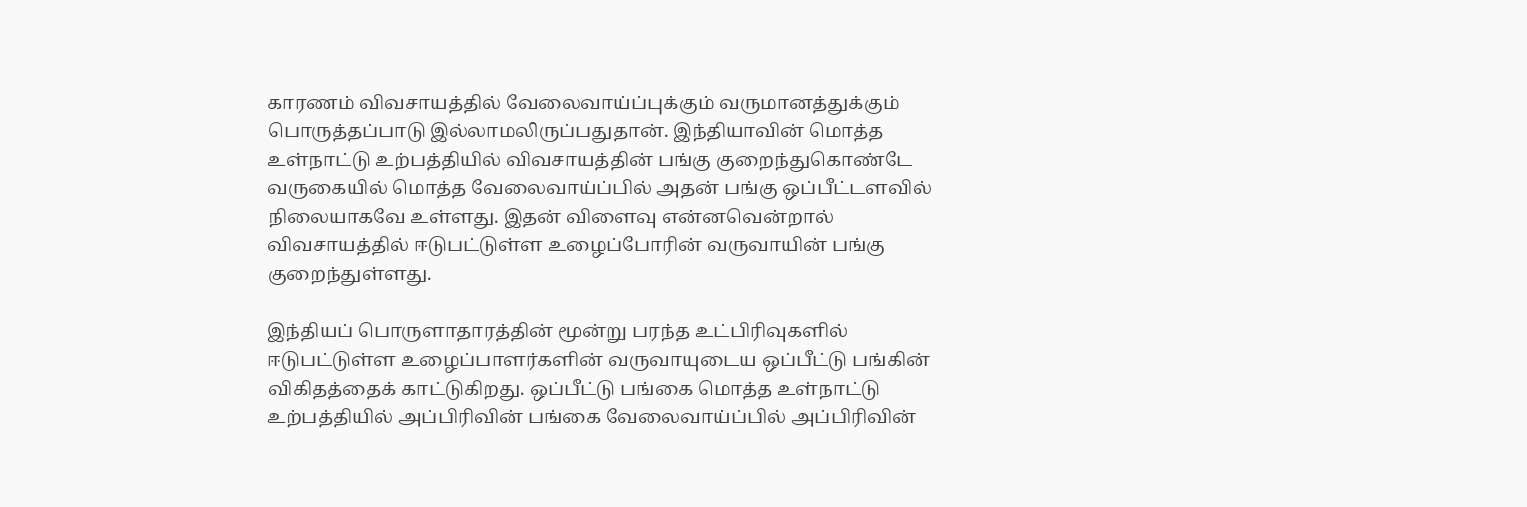காரணம் விவசாயத்தில் வேலைவாய்ப்புக்கும் வருமானத்துக்கும் பொருத்தப்பாடு இல்லாமலிருப்பதுதான். இந்தியாவின் மொத்த உள்நாட்டு உற்பத்தியில் விவசாயத்தின் பங்கு குறைந்துகொண்டே வருகையில் மொத்த வேலைவாய்ப்பில் அதன் பங்கு ஒப்பீட்டளவில் நிலையாகவே உள்ளது. இதன் விளைவு என்னவென்றால் விவசாயத்தில் ஈடுபட்டுள்ள உழைப்போரின் வருவாயின் பங்கு குறைந்துள்ளது.

இந்தியப் பொருளாதாரத்தின் மூன்று பரந்த உட்பிரிவுகளில் ஈடுபட்டுள்ள உழைப்பாளர்களின் வருவாயுடைய ஒப்பீட்டு பங்கின் விகிதத்தைக் காட்டுகிறது. ஒப்பீட்டு பங்கை மொத்த உள்நாட்டு உற்பத்தியில் அப்பிரிவின் பங்கை வேலைவாய்ப்பில் அப்பிரிவின்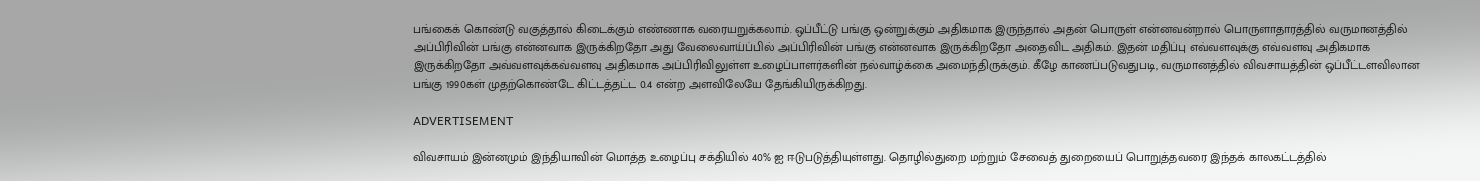பங்கைக் கொண்டு வகுத்தால் கிடைக்கும் எண்ணாக வரையறுக்கலாம். ஒப்பீட்டு பங்கு ஒன்றுக்கும் அதிகமாக இருந்தால் அதன் பொருள் என்னவன்றால் பொருளாதாரத்தில் வருமானத்தில் அப்பிரிவின் பங்கு என்னவாக இருக்கிறதோ அது வேலைவாய்ப்பில் அப்பிரிவின் பங்கு என்னவாக இருக்கிறதோ அதைவிட அதிகம். இதன் மதிப்பு எவ்வளவுக்கு எவ்வளவு அதிகமாக இருக்கிறதோ அவ்வளவுக்கவ்வளவு அதிகமாக அப்பிரிவிலுள்ள உழைப்பாளர்களின் நல்வாழ்க்கை அமைந்திருக்கும். கீழே காணப்படுவதுபடி, வருமானத்தில் விவசாயத்தின் ஒப்பீட்டளவிலான பங்கு 1990கள் முதற்கொண்டே கிட்டத்தட்ட 0.4 என்ற அளவிலேயே தேங்கியிருக்கிறது.

ADVERTISEMENT

விவசாயம் இன்னமும் இந்தியாவின் மொத்த உழைப்பு சக்தியில் 40% ஐ ஈடுபடுத்தியுள்ளது. தொழில்துறை மற்றும் சேவைத் துறையைப் பொறுத்தவரை இந்தக் காலகட்டத்தில்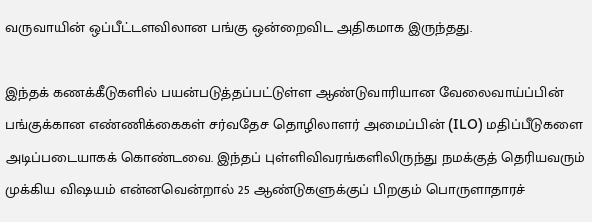வருவாயின் ஒப்பீட்டளவிலான பங்கு ஒன்றைவிட அதிகமாக இருந்தது.

இந்தக் கணக்கீடுகளில் பயன்படுத்தப்பட்டுள்ள ஆண்டுவாரியான வேலைவாய்ப்பின் பங்குக்கான எண்ணிக்கைகள் சர்வதேச தொழிலாளர் அமைப்பின் (ILO) மதிப்பீடுகளை அடிப்படையாகக் கொண்டவை. இந்தப் புள்ளிவிவரங்களிலிருந்து நமக்குத் தெரியவரும் முக்கிய விஷயம் என்னவென்றால் 25 ஆண்டுகளுக்குப் பிறகும் பொருளாதாரச்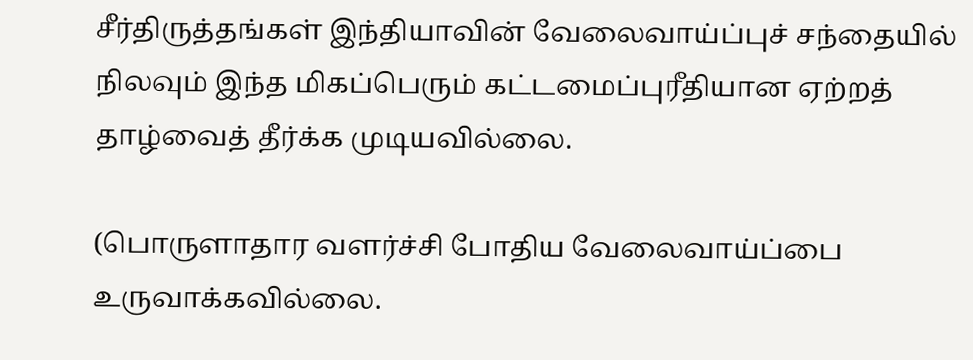சீர்திருத்தங்கள் இந்தியாவின் வேலைவாய்ப்புச் சந்தையில் நிலவும் இந்த மிகப்பெரும் கட்டமைப்புரீதியான ஏற்றத் தாழ்வைத் தீர்க்க முடியவில்லை.

(பொருளாதார வளர்ச்சி போதிய வேலைவாய்ப்பை உருவாக்கவில்லை.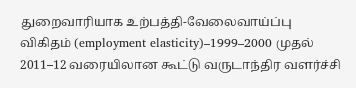துறைவாரியாக உற்பத்தி-வேலைவாய்ப்பு விகிதம் (employment elasticity)–1999–2000 முதல் 2011–12 வரையிலான கூட்டு வருடாந்திர வளர்ச்சி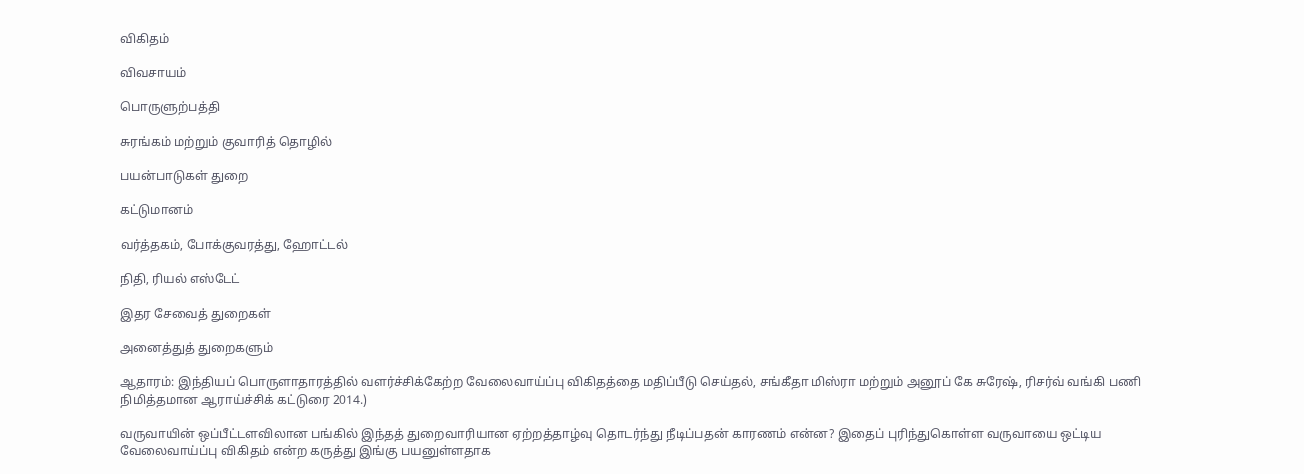விகிதம்

விவசாயம்

பொருளுற்பத்தி

சுரங்கம் மற்றும் குவாரித் தொழில்

பயன்பாடுகள் துறை

கட்டுமானம்

வர்த்தகம், போக்குவரத்து, ஹோட்டல்

நிதி, ரியல் எஸ்டேட்

இதர சேவைத் துறைகள்

அனைத்துத் துறைகளும்

ஆதாரம்: இந்தியப் பொருளாதாரத்தில் வளர்ச்சிக்கேற்ற வேலைவாய்ப்பு விகிதத்தை மதிப்பீடு செய்தல், சங்கீதா மிஸ்ரா மற்றும் அனூப் கே சுரேஷ், ரிசர்வ் வங்கி பணி நிமித்தமான ஆராய்ச்சிக் கட்டுரை 2014.)

வருவாயின் ஒப்பீட்டளவிலான பங்கில் இந்தத் துறைவாரியான ஏற்றத்தாழ்வு தொடர்ந்து நீடிப்பதன் காரணம் என்ன? இதைப் புரிந்துகொள்ள வருவாயை ஒட்டிய வேலைவாய்ப்பு விகிதம் என்ற கருத்து இங்கு பயனுள்ளதாக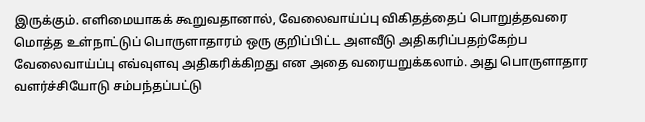இருக்கும். எளிமையாகக் கூறுவதானால், வேலைவாய்ப்பு விகிதத்தைப் பொறுத்தவரை மொத்த உள்நாட்டுப் பொருளாதாரம் ஒரு குறிப்பிட்ட அளவீடு அதிகரிப்பதற்கேற்ப வேலைவாய்ப்பு எவ்வுளவு அதிகரிக்கிறது என அதை வரையறுக்கலாம். அது பொருளாதார வளர்ச்சியோடு சம்பந்தப்பட்டு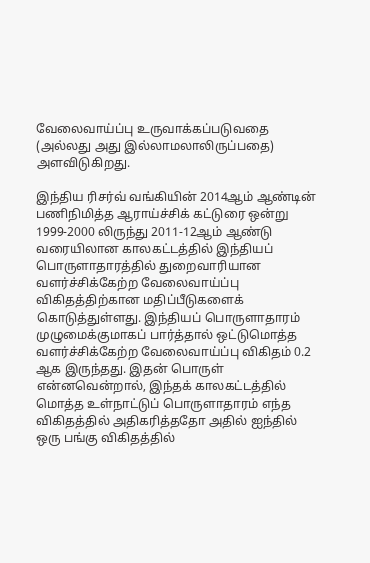வேலைவாய்ப்பு உருவாக்கப்படுவதை (அல்லது அது இல்லாமலாலிருப்பதை) அளவிடுகிறது.

இந்திய ரிசர்வ் வங்கியின் 2014ஆம் ஆண்டின் பணிநிமித்த ஆராய்ச்சிக் கட்டுரை ஒன்று 1999-2000 லிருந்து 2011-12ஆம் ஆண்டு வரையிலான காலகட்டத்தில் இந்தியப் பொருளாதாரத்தில் துறைவாரியான வளர்ச்சிக்கேற்ற வேலைவாய்ப்பு விகிதத்திற்கான மதிப்பீடுகளைக் கொடுத்துள்ளது. இந்தியப் பொருளாதாரம் முழுமைக்குமாகப் பார்த்தால் ஒட்டுமொத்த வளர்ச்சிக்கேற்ற வேலைவாய்ப்பு விகிதம் 0.2 ஆக இருந்தது. இதன் பொருள் என்னவென்றால், இந்தக் காலகட்டத்தில் மொத்த உள்நாட்டுப் பொருளாதாரம் எந்த விகிதத்தில் அதிகரித்ததோ அதில் ஐந்தில் ஒரு பங்கு விகிதத்தில்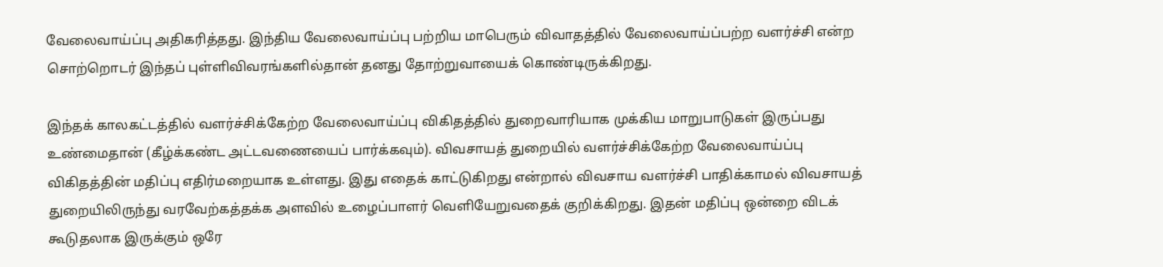வேலைவாய்ப்பு அதிகரித்தது. இந்திய வேலைவாய்ப்பு பற்றிய மாபெரும் விவாதத்தில் வேலைவாய்ப்பற்ற வளர்ச்சி என்ற சொற்றொடர் இந்தப் புள்ளிவிவரங்களில்தான் தனது தோற்றுவாயைக் கொண்டிருக்கிறது.

இந்தக் காலகட்டத்தில் வளர்ச்சிக்கேற்ற வேலைவாய்ப்பு விகிதத்தில் துறைவாரியாக முக்கிய மாறுபாடுகள் இருப்பது உண்மைதான் (கீழ்க்கண்ட அட்டவணையைப் பார்க்கவும்). விவசாயத் துறையில் வளர்ச்சிக்கேற்ற வேலைவாய்ப்பு விகிதத்தின் மதிப்பு எதிர்மறையாக உள்ளது. இது எதைக் காட்டுகிறது என்றால் விவசாய வளர்ச்சி பாதிக்காமல் விவசாயத் துறையிலிருந்து வரவேற்கத்தக்க அளவில் உழைப்பாளர் வெளியேறுவதைக் குறிக்கிறது. இதன் மதிப்பு ஒன்றை விடக் கூடுதலாக இருக்கும் ஒரே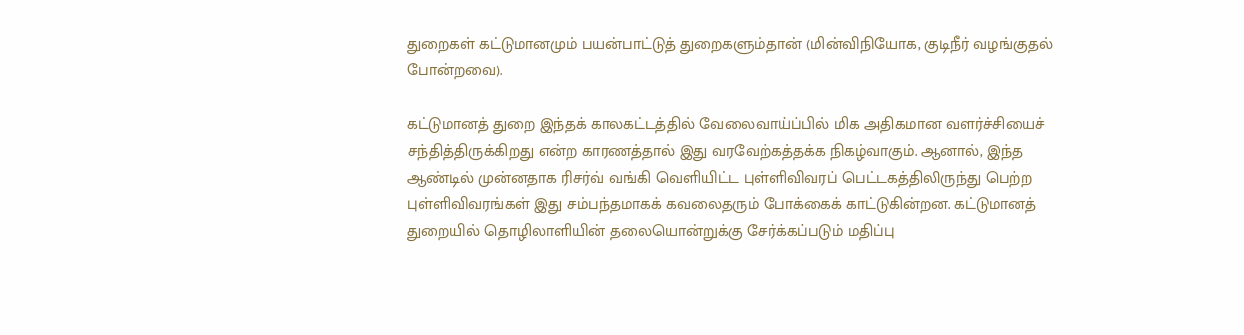துறைகள் கட்டுமானமும் பயன்பாட்டுத் துறைகளும்தான் (மின்விநியோக, குடிநீர் வழங்குதல் போன்றவை).

கட்டுமானத் துறை இந்தக் காலகட்டத்தில் வேலைவாய்ப்பில் மிக அதிகமான வளர்ச்சியைச் சந்தித்திருக்கிறது என்ற காரணத்தால் இது வரவேற்கத்தக்க நிகழ்வாகும். ஆனால், இந்த ஆண்டில் முன்னதாக ரிசர்வ் வங்கி வெளியிட்ட புள்ளிவிவரப் பெட்டகத்திலிருந்து பெற்ற புள்ளிவிவரங்கள் இது சம்பந்தமாகக் கவலைதரும் போக்கைக் காட்டுகின்றன. கட்டுமானத் துறையில் தொழிலாளியின் தலையொன்றுக்கு சேர்க்கப்படும் மதிப்பு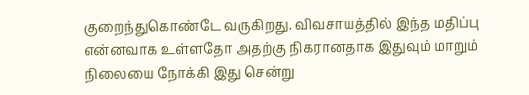குறைந்துகொண்டே வருகிறது. விவசாயத்தில் இந்த மதிப்பு என்னவாக உள்ளதோ அதற்கு நிகரானதாக இதுவும் மாறும் நிலையை நோக்கி இது சென்று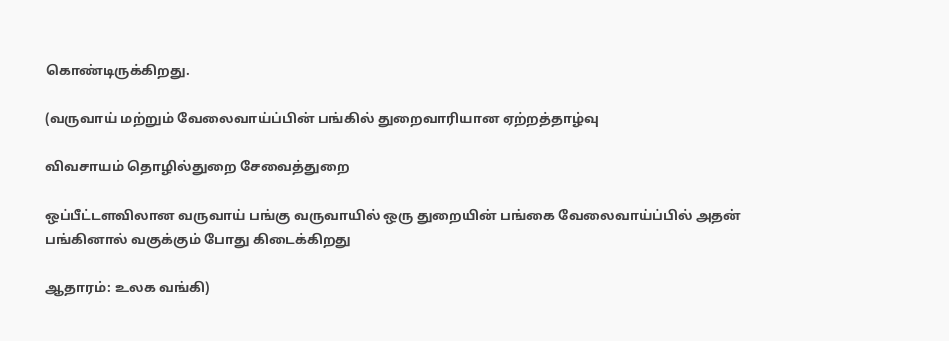கொண்டிருக்கிறது.

(வருவாய் மற்றும் வேலைவாய்ப்பின் பங்கில் துறைவாரியான ஏற்றத்தாழ்வு

விவசாயம் தொழில்துறை சேவைத்துறை

ஒப்பீட்டளவிலான வருவாய் பங்கு வருவாயில் ஒரு துறையின் பங்கை வேலைவாய்ப்பில் அதன் பங்கினால் வகுக்கும் போது கிடைக்கிறது

ஆதாரம்: உலக வங்கி)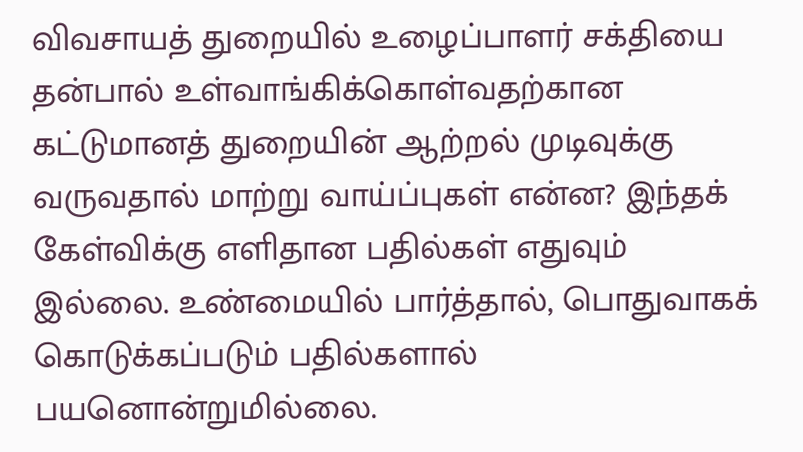விவசாயத் துறையில் உழைப்பாளர் சக்தியை தன்பால் உள்வாங்கிக்கொள்வதற்கான கட்டுமானத் துறையின் ஆற்றல் முடிவுக்கு வருவதால் மாற்று வாய்ப்புகள் என்ன? இந்தக் கேள்விக்கு எளிதான பதில்கள் எதுவும் இல்லை. உண்மையில் பார்த்தால், பொதுவாகக் கொடுக்கப்படும் பதில்களால் பயனொன்றுமில்லை.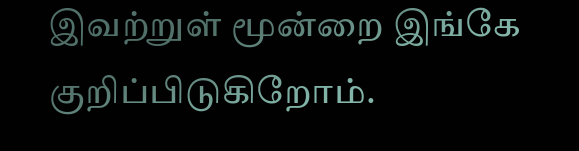இவற்றுள் மூன்றை இங்கே குறிப்பிடுகிறோம்.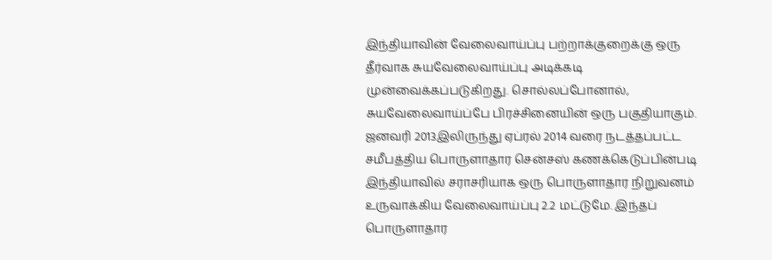இந்தியாவின் வேலைவாய்ப்பு பற்றாக்குறைக்கு ஒரு தீர்வாக சுயவேலைவாய்ப்பு அடிக்கடி முன்வைக்கப்படுகிறது. சொல்லப்போனால், சுயவேலைவாய்ப்பே பிரச்சினையின் ஒரு பகுதியாகும். ஜனவரி 2013இலிருந்து ஏப்ரல் 2014 வரை நடத்தப்பட்ட சமீபத்திய பொருளாதார சென்சஸ் கணக்கெடுப்பின்படி இந்தியாவில் சராசரியாக ஒரு பொருளாதார நிறுவனம் உருவாக்கிய வேலைவாய்ப்பு 2.2 மட்டுமே. இந்தப் பொருளாதார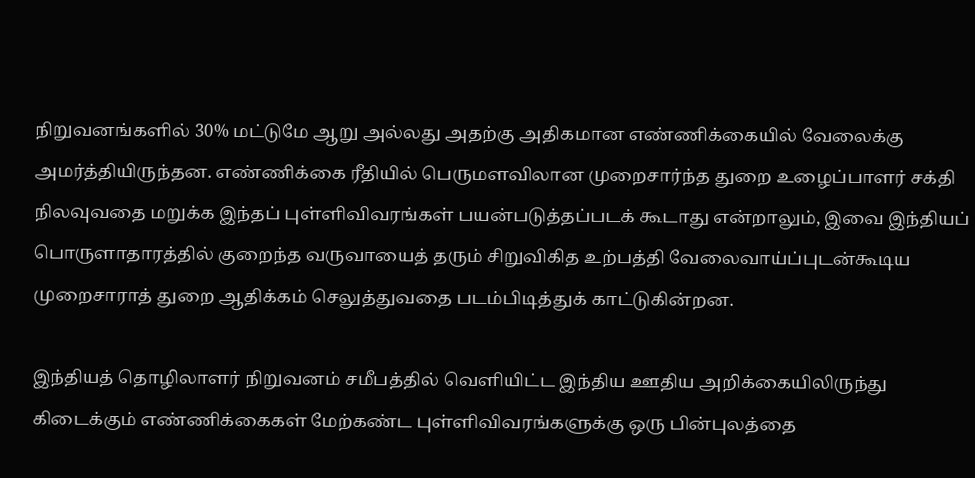நிறுவனங்களில் 30% மட்டுமே ஆறு அல்லது அதற்கு அதிகமான எண்ணிக்கையில் வேலைக்கு அமர்த்தியிருந்தன. எண்ணிக்கை ரீதியில் பெருமளவிலான முறைசார்ந்த துறை உழைப்பாளர் சக்தி நிலவுவதை மறுக்க இந்தப் புள்ளிவிவரங்கள் பயன்படுத்தப்படக் கூடாது என்றாலும், இவை இந்தியப் பொருளாதாரத்தில் குறைந்த வருவாயைத் தரும் சிறுவிகித உற்பத்தி வேலைவாய்ப்புடன்கூடிய முறைசாராத் துறை ஆதிக்கம் செலுத்துவதை படம்பிடித்துக் காட்டுகின்றன.

இந்தியத் தொழிலாளர் நிறுவனம் சமீபத்தில் வெளியிட்ட இந்திய ஊதிய அறிக்கையிலிருந்து கிடைக்கும் எண்ணிக்கைகள் மேற்கண்ட புள்ளிவிவரங்களுக்கு ஒரு பின்புலத்தை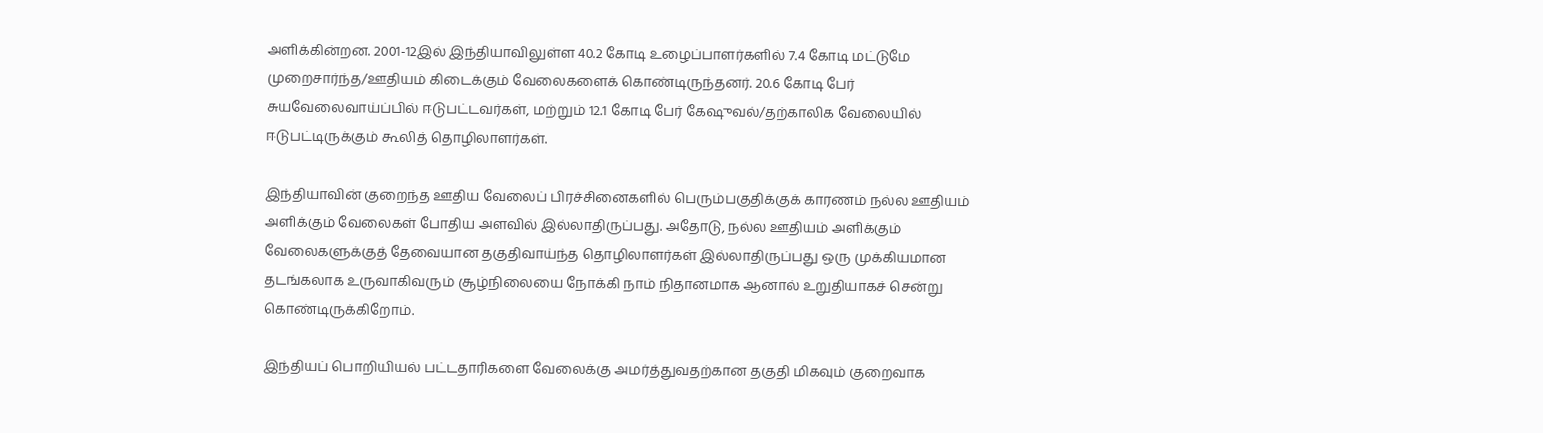அளிக்கின்றன. 2001-12இல் இந்தியாவிலுள்ள 40.2 கோடி உழைப்பாளர்களில் 7.4 கோடி மட்டுமே முறைசார்ந்த/ஊதியம் கிடைக்கும் வேலைகளைக் கொண்டிருந்தனர். 20.6 கோடி பேர் சுயவேலைவாய்ப்பில் ஈடுபட்டவர்கள், மற்றும் 12.1 கோடி பேர் கேஷுவல்/தற்காலிக வேலையில் ஈடுபட்டிருக்கும் கூலித் தொழிலாளர்கள்.

இந்தியாவின் குறைந்த ஊதிய வேலைப் பிரச்சினைகளில் பெரும்பகுதிக்குக் காரணம் நல்ல ஊதியம் அளிக்கும் வேலைகள் போதிய அளவில் இல்லாதிருப்பது. அதோடு, நல்ல ஊதியம் அளிக்கும் வேலைகளுக்குத் தேவையான தகுதிவாய்ந்த தொழிலாளர்கள் இல்லாதிருப்பது ஒரு முக்கியமான தடங்கலாக உருவாகிவரும் சூழ்நிலையை நோக்கி நாம் நிதானமாக ஆனால் உறுதியாகச் சென்று கொண்டிருக்கிறோம்.

இந்தியப் பொறியியல் பட்டதாரிகளை வேலைக்கு அமர்த்துவதற்கான தகுதி மிகவும் குறைவாக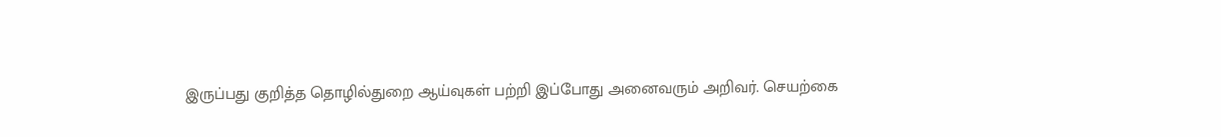இருப்பது குறித்த தொழில்துறை ஆய்வுகள் பற்றி இப்போது அனைவரும் அறிவர். செயற்கை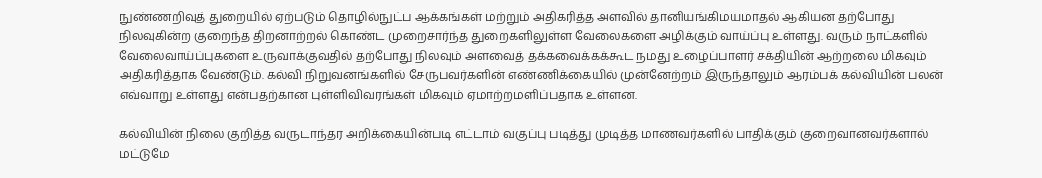நுண்ணறிவுத் துறையில் ஏற்படும் தொழில்நுட்ப ஆக்கங்கள் மற்றும் அதிகரித்த அளவில் தானியங்கிமயமாதல் ஆகியன தற்போது நிலவுகின்ற குறைந்த திறனாற்றல் கொண்ட முறைசார்ந்த துறைகளிலுள்ள வேலைகளை அழிக்கும் வாய்ப்பு உள்ளது. வரும் நாட்களில் வேலைவாய்ப்புகளை உருவாக்குவதில் தற்போது நிலவும் அளவைத் தக்கவைக்கக்கூட நமது உழைப்பாளர் சக்தியின் ஆற்றலை மிகவும் அதிகரித்தாக வேண்டும். கல்வி நிறுவனங்களில் சேருபவர்களின் எண்ணிக்கையில் முன்னேற்றம் இருந்தாலும் ஆரம்பக் கல்வியின் பலன் எவ்வாறு உள்ளது என்பதற்கான புள்ளிவிவரங்கள் மிகவும் ஏமாற்றமளிப்பதாக உள்ளன.

கல்வியின் நிலை குறித்த வருடாந்தர அறிக்கையின்படி எட்டாம் வகுப்பு படித்து முடித்த மாணவர்களில் பாதிக்கும் குறைவானவர்களால் மட்டுமே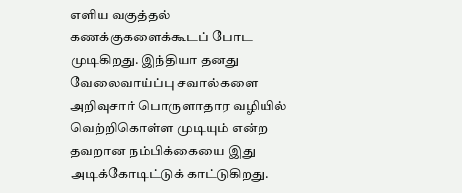எளிய வகுத்தல் கணக்குகளைக்கூடப் போட முடிகிறது. இந்தியா தனது வேலைவாய்ப்பு சவால்களை அறிவுசார் பொருளாதார வழியில் வெற்றிகொள்ள முடியும் என்ற தவறான நம்பிக்கையை இது அடிக்கோடிட்டுக் காட்டுகிறது.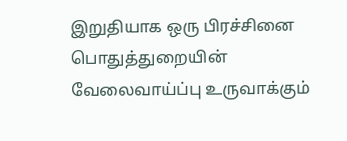இறுதியாக ஒரு பிரச்சினை பொதுத்துறையின் வேலைவாய்ப்பு உருவாக்கும்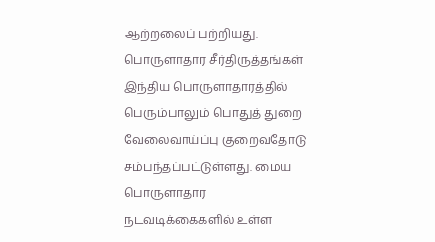ஆற்றலைப் பற்றியது. பொருளாதார சீர்திருத்தங்கள் இந்திய பொருளாதாரத்தில் பெரும்பாலும் பொதுத் துறை வேலைவாய்ப்பு குறைவதோடு சம்பந்தப்பட்டுள்ளது. மைய பொருளாதார நடவடிக்கைகளில் உள்ள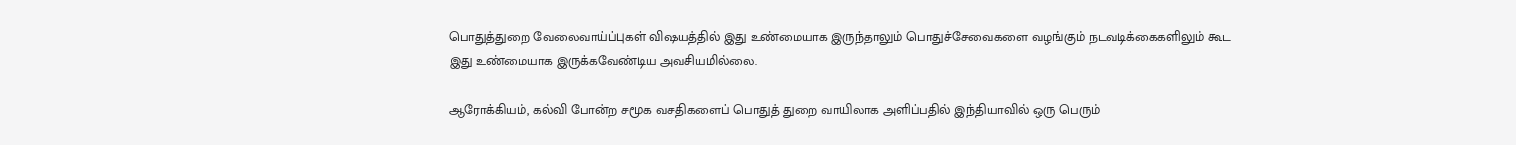பொதுத்துறை வேலைவாய்ப்புகள் விஷயத்தில் இது உண்மையாக இருந்தாலும் பொதுச்சேவைகளை வழங்கும் நடவடிக்கைகளிலும் கூட இது உண்மையாக இருக்கவேண்டிய அவசியமில்லை.

ஆரோக்கியம், கல்வி போன்ற சமூக வசதிகளைப் பொதுத் துறை வாயிலாக அளிப்பதில் இந்தியாவில் ஒரு பெரும்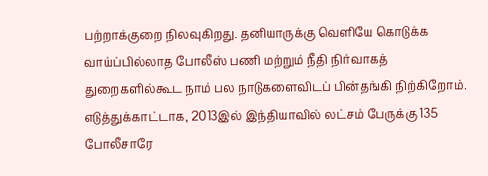பற்றாக்குறை நிலவுகிறது. தனியாருக்கு வெளியே கொடுக்க வாய்ப்பில்லாத போலீஸ் பணி மற்றும் நீதி நிர்வாகத் துறைகளில்கூட நாம் பல நாடுகளைவிடப் பின்தங்கி நிற்கிறோம். எடுத்துக்காட்டாக, 2013இல் இந்தியாவில் லட்சம் பேருக்கு 135 போலீசாரே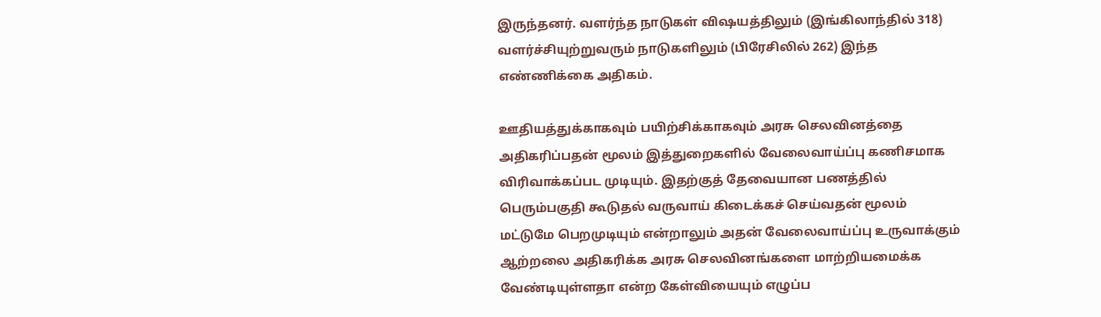இருந்தனர். வளர்ந்த நாடுகள் விஷயத்திலும் (இங்கிலாந்தில் 318) வளர்ச்சியுற்றுவரும் நாடுகளிலும் (பிரேசிலில் 262) இந்த எண்ணிக்கை அதிகம்.

ஊதியத்துக்காகவும் பயிற்சிக்காகவும் அரசு செலவினத்தை அதிகரிப்பதன் மூலம் இத்துறைகளில் வேலைவாய்ப்பு கணிசமாக விரிவாக்கப்பட முடியும். இதற்குத் தேவையான பணத்தில் பெரும்பகுதி கூடுதல் வருவாய் கிடைக்கச் செய்வதன் மூலம் மட்டுமே பெறமுடியும் என்றாலும் அதன் வேலைவாய்ப்பு உருவாக்கும் ஆற்றலை அதிகரிக்க அரசு செலவினங்களை மாற்றியமைக்க வேண்டியுள்ளதா என்ற கேள்வியையும் எழுப்ப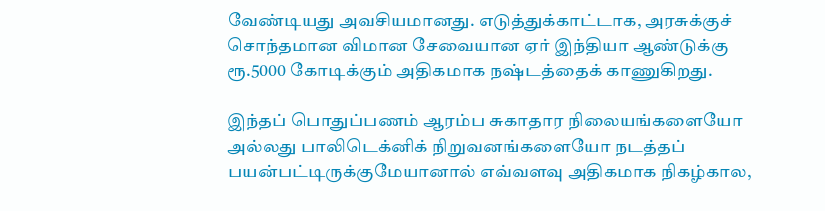வேண்டியது அவசியமானது. எடுத்துக்காட்டாக, அரசுக்குச் சொந்தமான விமான சேவையான ஏர் இந்தியா ஆண்டுக்கு ரூ.5000 கோடிக்கும் அதிகமாக நஷ்டத்தைக் காணுகிறது.

இந்தப் பொதுப்பணம் ஆரம்ப சுகாதார நிலையங்களையோ அல்லது பாலிடெக்னிக் நிறுவனங்களையோ நடத்தப் பயன்பட்டிருக்குமேயானால் எவ்வளவு அதிகமாக நிகழ்கால,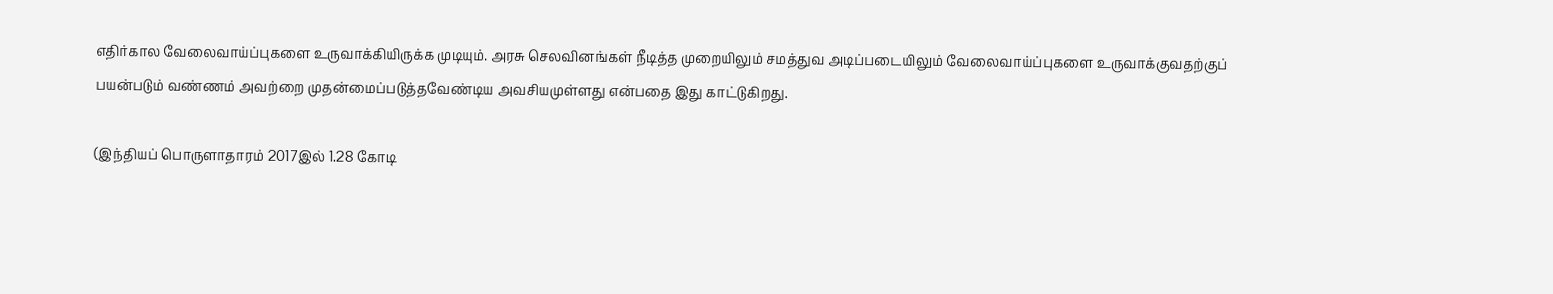எதிர்கால வேலைவாய்ப்புகளை உருவாக்கியிருக்க முடியும். அரசு செலவினங்கள் நீடித்த முறையிலும் சமத்துவ அடிப்படையிலும் வேலைவாய்ப்புகளை உருவாக்குவதற்குப் பயன்படும் வண்ணம் அவற்றை முதன்மைப்படுத்தவேண்டிய அவசியமுள்ளது என்பதை இது காட்டுகிறது.

(இந்தியப் பொருளாதாரம் 2017இல் 1.28 கோடி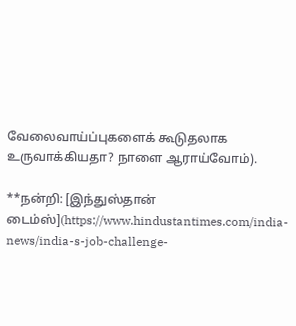வேலைவாய்ப்புகளைக் கூடுதலாக உருவாக்கியதா? நாளை ஆராய்வோம்).

**நன்றி: [இந்துஸ்தான் டைம்ஸ்](https://www.hindustantimes.com/india-news/india-s-job-challenge-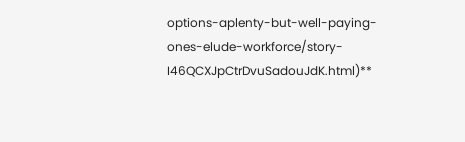options-aplenty-but-well-paying-ones-elude-workforce/story-I46QCXJpCtrDvuSadouJdK.html)**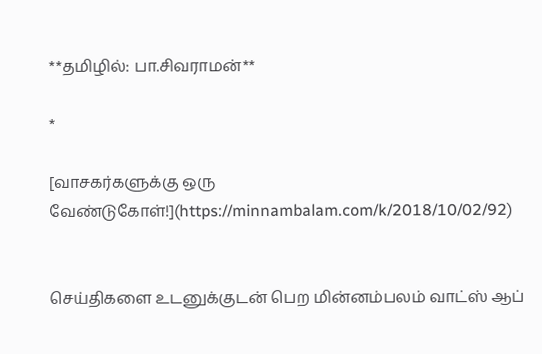**தமிழில்: பா.சிவராமன்**

*

[வாசகர்களுக்கு ஒரு வேண்டுகோள்!](https://minnambalam.com/k/2018/10/02/92)


செய்திகளை உடனுக்குடன் பெற மின்னம்பலம் வாட்ஸ் ஆப்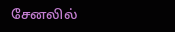சேனலில்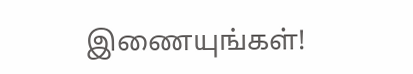இணையுங்கள்!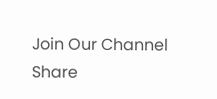Join Our Channel
Share